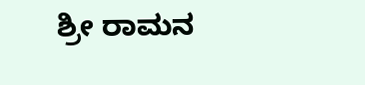ಶ್ರೀ ರಾಮನ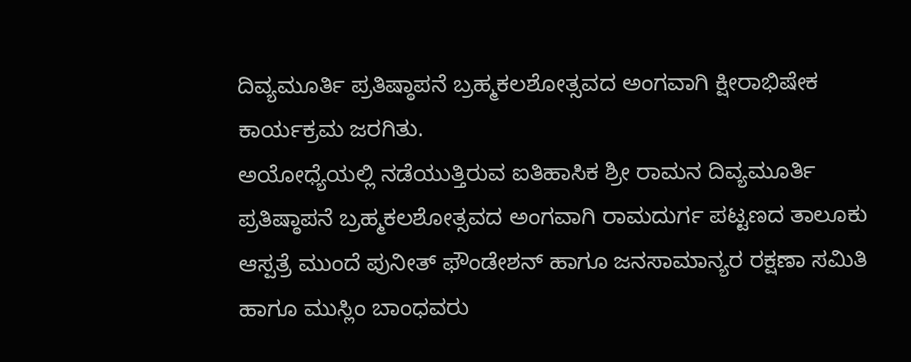ದಿವ್ಯಮೂರ್ತಿ ಪ್ರತಿಷ್ಠಾಪನೆ ಬ್ರಹ್ಮಕಲಶೋತ್ಸವದ ಅಂಗವಾಗಿ ಕ್ಷೀರಾಭಿಷೇಕ ಕಾರ್ಯಕ್ರಮ ಜರಗಿತು.
ಅಯೋಧ್ಯೆಯಲ್ಲಿ ನಡೆಯುತ್ತಿರುವ ಐತಿಹಾಸಿಕ ಶ್ರೀ ರಾಮನ ದಿವ್ಯಮೂರ್ತಿ ಪ್ರತಿಷ್ಠಾಪನೆ ಬ್ರಹ್ಮಕಲಶೋತ್ಸವದ ಅಂಗವಾಗಿ ರಾಮದುರ್ಗ ಪಟ್ಟಣದ ತಾಲೂಕು ಆಸ್ಪತ್ರೆ ಮುಂದೆ ಪುನೀತ್ ಫೌಂಡೇಶನ್ ಹಾಗೂ ಜನಸಾಮಾನ್ಯರ ರಕ್ಷಣಾ ಸಮಿತಿ ಹಾಗೂ ಮುಸ್ಲಿಂ ಬಾಂಧವರು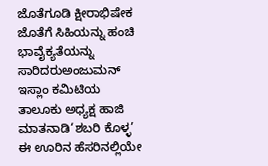ಜೊತೆಗೂಡಿ ಕ್ಷೀರಾಭಿಷೇಕ ಜೊತೆಗೆ ಸಿಹಿಯನ್ನು ಹಂಚಿ ಭಾವೈಕ್ಯತೆಯನ್ನು ಸಾರಿದರುಅಂಜುಮನ್ ಇಸ್ಲಾಂ ಕಮಿಟಿಯ ತಾಲೂಕು ಅಧ್ಯಕ್ಷ ಹಾಜಿ ಮಾತನಾಡಿ‘ಶಬರಿ ಕೊಳ್ಳ’ ಈ ಊರಿನ ಹೆಸರಿನಲ್ಲಿಯೇ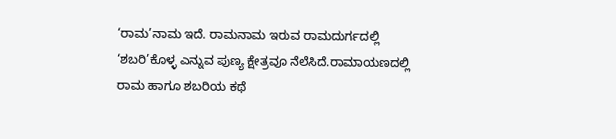‘ರಾಮ’ನಾಮ ಇದೆ. ರಾಮನಾಮ ಇರುವ ರಾಮದುರ್ಗದಲ್ಲಿ ‘ಶಬರಿ’ಕೊಳ್ಳ ಎನ್ನುವ ಪುಣ್ಯ ಕ್ಷೇತ್ರವೂ ನೆಲೆಸಿದೆ.ರಾಮಾಯಣದಲ್ಲಿ ರಾಮ ಹಾಗೂ ಶಬರಿಯ ಕಥೆ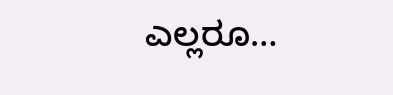ಎಲ್ಲರೂ…